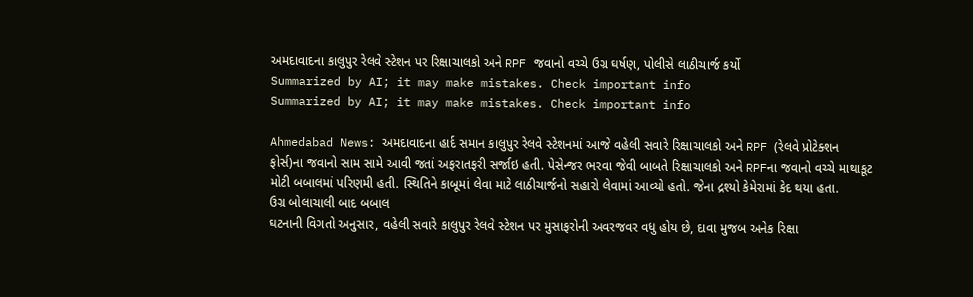અમદાવાદના કાલુપુર રેલવે સ્ટેશન પર રિક્ષાચાલકો અને RPF જવાનો વચ્ચે ઉગ્ર ઘર્ષણ, પોલીસે લાઠીચાર્જ કર્યો
Summarized by AI; it may make mistakes. Check important info
Summarized by AI; it may make mistakes. Check important info

Ahmedabad News: અમદાવાદના હાર્દ સમાન કાલુપુર રેલવે સ્ટેશનમાં આજે વહેલી સવારે રિક્ષાચાલકો અને RPF (રેલવે પ્રોટેક્શન ફોર્સ)ના જવાનો સામ સામે આવી જતાં અફરાતફરી સર્જાઇ હતી. પેસેન્જર ભરવા જેવી બાબતે રિક્ષાચાલકો અને RPFના જવાનો વચ્ચે માથાકૂટ મોટી બબાલમાં પરિણમી હતી. સ્થિતિને કાબૂમાં લેવા માટે લાઠીચાર્જનો સહારો લેવામાં આવ્યો હતો. જેના દ્રશ્યો કેમેરામાં કેદ થયા હતા.
ઉગ્ર બોલાચાલી બાદ બબાલ
ઘટનાની વિગતો અનુસાર, વહેલી સવારે કાલુપુર રેલવે સ્ટેશન પર મુસાફરોની અવરજવર વધુ હોય છે, દાવા મુજબ અનેક રિક્ષા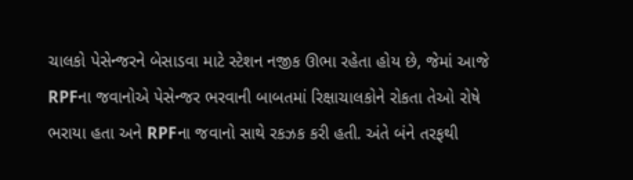ચાલકો પેસેન્જરને બેસાડવા માટે સ્ટેશન નજીક ઊભા રહેતા હોય છે, જેમાં આજે RPFના જવાનોએ પેસેન્જર ભરવાની બાબતમાં રિક્ષાચાલકોને રોકતા તેઓ રોષે ભરાયા હતા અને RPFના જવાનો સાથે રકઝક કરી હતી. અંતે બંને તરફથી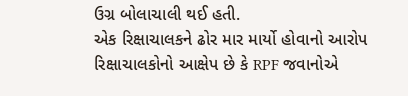ઉગ્ર બોલાચાલી થઈ હતી.
એક રિક્ષાચાલકને ઢોર માર માર્યો હોવાનો આરોપ
રિક્ષાચાલકોનો આક્ષેપ છે કે RPF જવાનોએ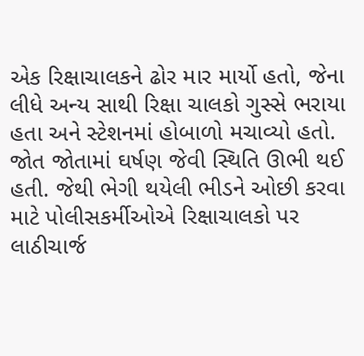એક રિક્ષાચાલકને ઢોર માર માર્યો હતો, જેના લીધે અન્ય સાથી રિક્ષા ચાલકો ગુસ્સે ભરાયા હતા અને સ્ટેશનમાં હોબાળો મચાવ્યો હતો. જોત જોતામાં ઘર્ષણ જેવી સ્થિતિ ઊભી થઈ હતી. જેથી ભેગી થયેલી ભીડને ઓછી કરવા માટે પોલીસકર્મીઓએ રિક્ષાચાલકો પર લાઠીચાર્જ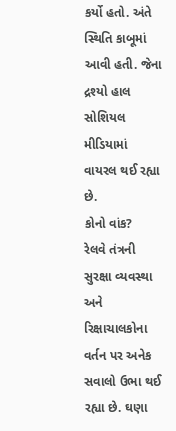કર્યો હતો. અંતે સ્થિતિ કાબૂમાં આવી હતી. જેના દ્રશ્યો હાલ સોશિયલ મીડિયામાં વાયરલ થઈ રહ્યા છે.
કોનો વાંક?
રેલવે તંત્રની સુરક્ષા વ્યવસ્થા અને રિક્ષાચાલકોના વર્તન પર અનેક સવાલો ઉભા થઈ રહ્યા છે. ઘણા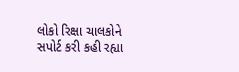લોકો રિક્ષા ચાલકોને સપોર્ટ કરી કહી રહ્યા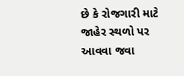છે કે રોજગારી માટે જાહેર સ્થળો પર આવવા જવા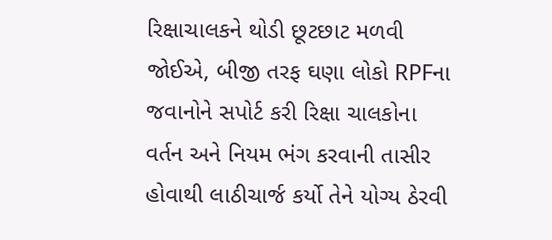રિક્ષાચાલકને થોડી છૂટછાટ મળવી જોઈએ, બીજી તરફ ઘણા લોકો RPFના જવાનોને સપોર્ટ કરી રિક્ષા ચાલકોના વર્તન અને નિયમ ભંગ કરવાની તાસીર હોવાથી લાઠીચાર્જ કર્યો તેને યોગ્ય ઠેરવી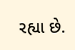રહ્યા છે.